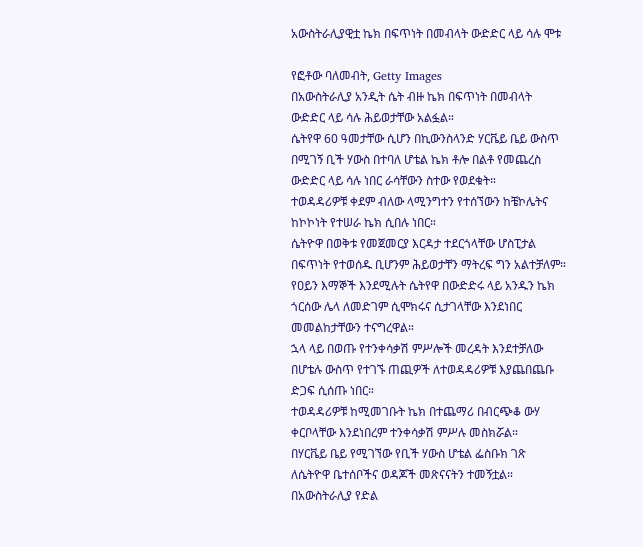አውስትራሊያዊቷ ኬክ በፍጥነት በመብላት ውድድር ላይ ሳሉ ሞቱ

የፎቶው ባለመብት, Getty Images
በአውስትራሊያ አንዲት ሴት ብዙ ኬክ በፍጥነት በመብላት ውድድር ላይ ሳሉ ሕይወታቸው አልፏል።
ሴትየዋ 60 ዓመታቸው ሲሆን በኪውንስላንድ ሃርቬይ ቤይ ውስጥ በሚገኝ ቢች ሃውስ በተባለ ሆቴል ኬክ ቶሎ በልቶ የመጨረስ ውድድር ላይ ሳሉ ነበር ራሳቸውን ስተው የወደቁት።
ተወዳዳሪዎቹ ቀደም ብለው ላሚንግተን የተሰኘውን ከቼኮሌትና ከኮኮነት የተሠራ ኬክ ሲበሉ ነበር።
ሴትዮዋ በወቅቱ የመጀመርያ እርዳታ ተደርጎላቸው ሆስፒታል በፍጥነት የተወሰዱ ቢሆንም ሕይወታቸን ማትረፍ ግን አልተቻለም።
የዐይን እማኞች እንደሚሉት ሴትየዋ በውድድሩ ላይ አንዱን ኬክ ጎርሰው ሌላ ለመድገም ሲሞክሩና ሲታገላቸው እንደነበር መመልከታቸውን ተናግረዋል።
ኋላ ላይ በወጡ የተንቀሳቃሽ ምሥሎች መረዳት እንደተቻለው በሆቴሉ ውስጥ የተገኙ ጠጪዎች ለተወዳዳሪዎቹ እያጨበጨቡ ድጋፍ ሲሰጡ ነበር።
ተወዳዳሪዎቹ ከሚመገቡት ኬክ በተጨማሪ በብርጭቆ ውሃ ቀርቦላቸው እንደነበረም ተንቀሳቃሽ ምሥሉ መስክሯል።
በሃርቬይ ቤይ የሚገኘው የቢች ሃውስ ሆቴል ፌስቡክ ገጽ ለሴትዮዋ ቤተሰቦችና ወዳጆች መጽናናትን ተመኝቷል።
በአውስትራሊያ የድል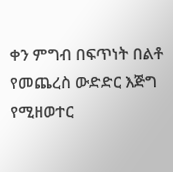ቀን ምግብ በፍጥነት በልቶ የመጨረስ ውድድር እጅግ የሚዘወተር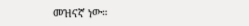መዝናኛ ነው።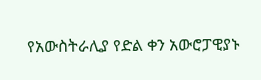የአውስትራሊያ የድል ቀን አውሮፓዊያኑ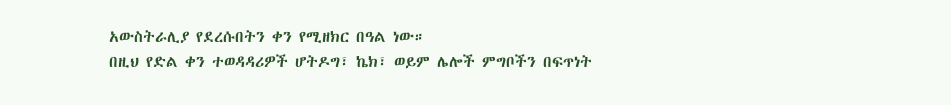አውስትራሊያ የደረሱበትን ቀን የሚዘክር በዓል ነው።
በዚህ የድል ቀን ተወዳዳሪዎች ሆትዶግ፣ ኬክ፣ ወይም ሌሎች ምግቦችን በፍጥነት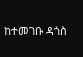ከተመገቡ ዳጎስ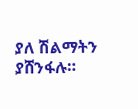ያለ ሽልማትን ያሸንፋሉ።